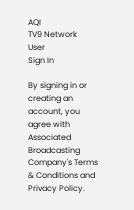AQI
TV9 Network
User
Sign In

By signing in or creating an account, you agree with Associated Broadcasting Company's Terms & Conditions and Privacy Policy.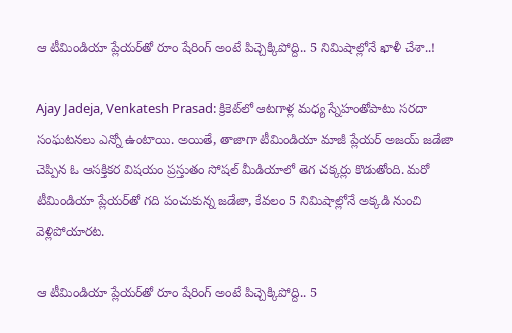ఆ టీమిండియా ప్లేయర్‌తో రూం షేరింగ్ అంటే పిచ్చెక్కిపోద్ది.. 5 నిమిషాల్లోనే ఖాళీ చేశా..!

Ajay Jadeja, Venkatesh Prasad: క్రికెట్‌లో ఆటగాళ్ల మధ్య స్నేహంతోపాటు సరదా సంఘటనలు ఎన్నో ఉంటాయి. అయితే, తాజాగా టీమిండియా మాజీ ప్లేయర్ అజయ్ జడేజా చెప్పిన ఓ ఆసక్తికర విషయం ప్రస్తుతం సోషల్ మీడియాలో తెగ చక్కర్లు కొడుతోంది. మరో టీమిండియా ప్లేయర్‌తో గది పంచుకున్న జడేజా, కేవలం 5 నిమిషాల్లోనే అక్కడి నుంచి వెళ్లిపోయారట.

ఆ టీమిండియా ప్లేయర్‌తో రూం షేరింగ్ అంటే పిచ్చెక్కిపోద్ది.. 5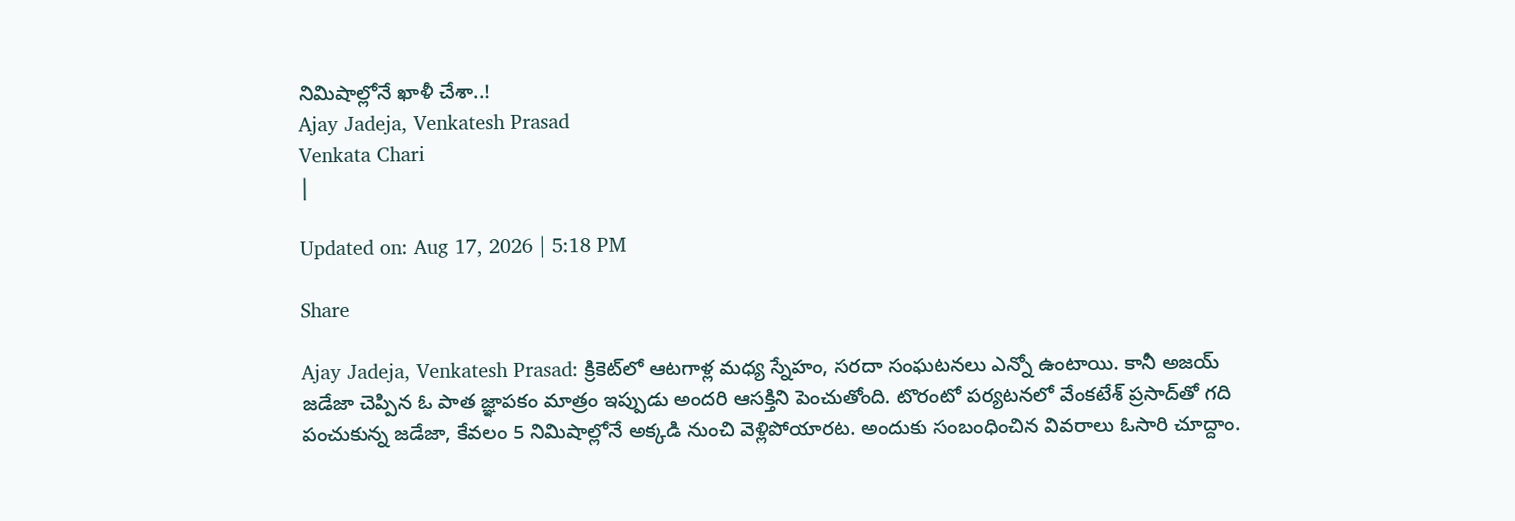నిమిషాల్లోనే ఖాళీ చేశా..!
Ajay Jadeja, Venkatesh Prasad
Venkata Chari
|

Updated on: Aug 17, 2026 | 5:18 PM

Share

Ajay Jadeja, Venkatesh Prasad: క్రికెట్‌లో ఆటగాళ్ల మధ్య స్నేహం, సరదా సంఘటనలు ఎన్నో ఉంటాయి. కానీ అజయ్ జడేజా చెప్పిన ఓ పాత జ్ఞాపకం మాత్రం ఇప్పుడు అందరి ఆసక్తిని పెంచుతోంది. టొరంటో పర్యటనలో వేంకటేశ్ ప్రసాద్‌తో గది పంచుకున్న జడేజా, కేవలం 5 నిమిషాల్లోనే అక్కడి నుంచి వెళ్లిపోయారట. అందుకు సంబంధించిన వివరాలు ఓసారి చూద్దాం.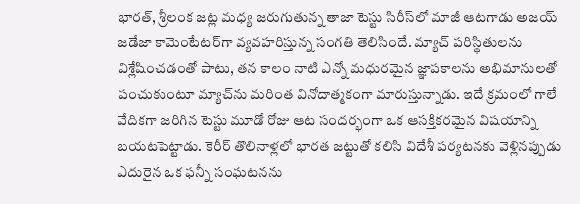భారత్, శ్రీలంక జట్ల మధ్య జరుగుతున్న తాజా టెస్టు సిరీస్‌లో మాజీ ఆటగాడు అజయ్ జడేజా కామెంటేటర్‌గా వ్యవహరిస్తున్న సంగతి తెలిసిందే. మ్యాచ్ పరిస్థితులను విశ్లేషించడంతో పాటు, తన కాలం నాటి ఎన్నో మధురమైన జ్ఞాపకాలను అభిమానులతో పంచుకుంటూ మ్యాచ్‌ను మరింత వినోదాత్మకంగా మారుస్తున్నాడు. ఇదే క్రమంలో గాలే వేదికగా జరిగిన టెస్టు మూడో రోజు ఆట సందర్భంగా ఒక ఆసక్తికరమైన విషయాన్ని బయటపెట్టాడు. కెరీర్ తొలినాళ్లలో భారత జట్టుతో కలిసి విదేశీ పర్యటనకు వెళ్లినప్పుడు ఎదురైన ఒక ఫన్నీ సంఘటనను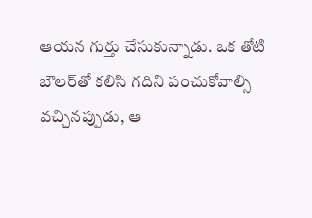ఆయన గుర్తు చేసుకున్నాడు. ఒక తోటి బౌలర్‌తో కలిసి గదిని పంచుకోవాల్సి వచ్చినప్పుడు, ఆ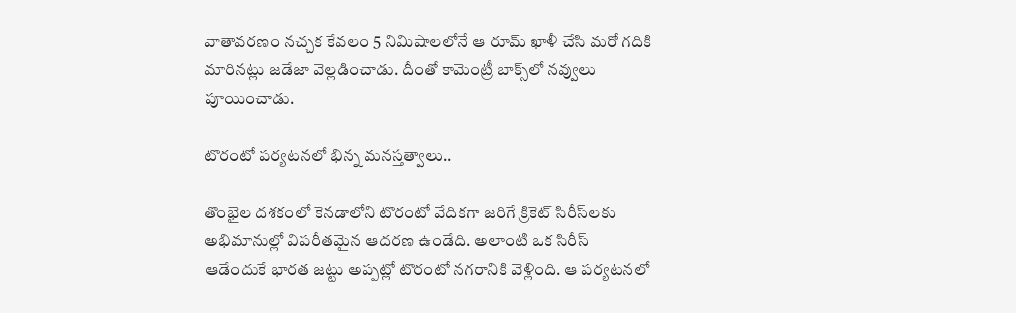వాతావరణం నచ్చక కేవలం 5 నిమిషాలలోనే ఆ రూమ్ ఖాళీ చేసి మరో గదికి మారినట్లు జడేజా వెల్లడించాడు. దీంతో కామెంట్రీ బాక్స్‌లో నవ్వులు పూయించాడు.

టొరంటో పర్యటనలో భిన్న మనస్తత్వాలు..

తొంభైల దశకంలో కెనడాలోని టొరంటో వేదికగా జరిగే క్రికెట్ సిరీస్‌లకు అభిమానుల్లో విపరీతమైన ఆదరణ ఉండేది. అలాంటి ఒక సిరీస్ ఆడేందుకే భారత జట్టు అప్పట్లో టొరంటో నగరానికి వెళ్లింది. ఆ పర్యటనలో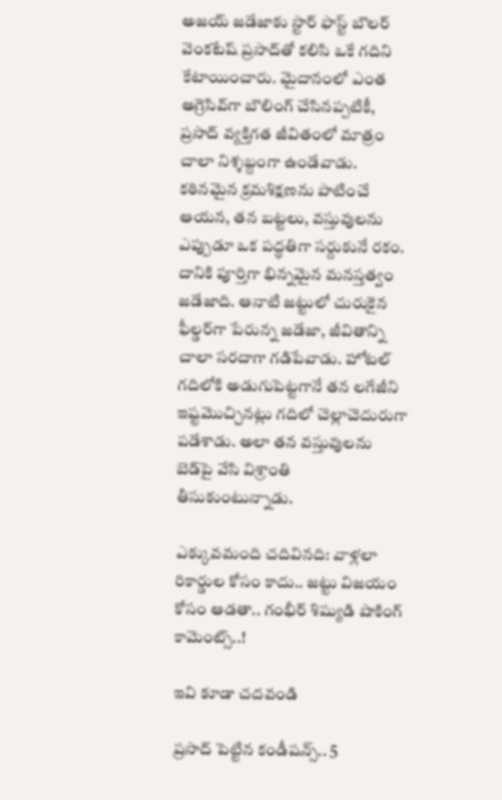అజయ్ జడేజాకు స్టార్ ఫాస్ట్ బౌలర్ వెంకటేష్ ప్రసాద్‌తో కలిసి ఒకే గదిని కేటాయించారు. మైదానంలో ఎంత అగ్రెసివ్‌గా బౌలింగ్ చేసినప్పటికీ, ప్రసాద్ వ్యక్తిగత జీవితంలో మాత్రం చాలా నిశ్శబ్దంగా ఉండేవాడు. కఠినమైన క్రమశిక్షణను పాటించే ఆయన, తన బట్టలు, వస్తువులను ఎప్పుడూ ఒక పద్ధతిగా సర్దుకునే రకం. దానికి పూర్తిగా భిన్నమైన మనస్తత్వం జడేజాది. ఆనాటి జట్టులో చురుకైన ఫీల్డర్‌గా పేరున్న జడేజా, జీవితాన్ని చాలా సరదాగా గడిపేవాడు. హోటల్ గదిలోకి అడుగుపెట్టగానే తన లగేజీని ఇష్టమొచ్చినట్లు గదిలో చెల్లాచెదురుగా పడేశాడు. అలా తన వస్తువులను బెడ్‌పై వేసి విశ్రాంతి తీసుకుంటున్నాడు.

ఎక్కువమంది చదివినది: వాళ్లలా రికార్డుల కోసం కాదు.. జట్టు విజయం కోసం ఆడతా.. గంభీర్ శిష్యుడి షాకింగ్ కామెంట్స్..!

ఇవి కూడా చదవండి

ప్రసాద్ పెట్టిన కండీషన్స్.. 5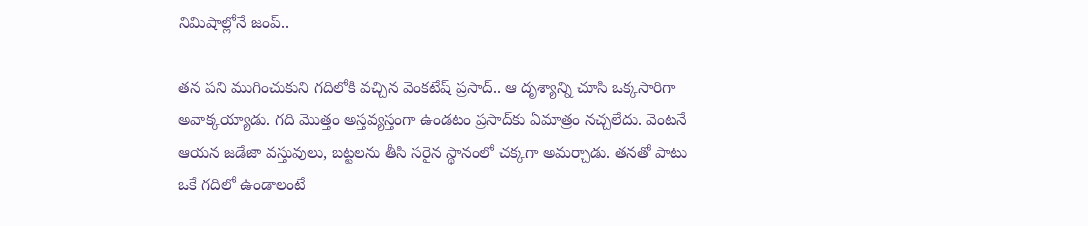నిమిషాల్లోనే జంప్..

తన పని ముగించుకుని గదిలోకి వచ్చిన వెంకటేష్ ప్రసాద్.. ఆ దృశ్యాన్ని చూసి ఒక్కసారిగా అవాక్కయ్యాడు. గది మొత్తం అస్తవ్యస్తంగా ఉండటం ప్రసాద్‌కు ఏమాత్రం నచ్చలేదు. వెంటనే ఆయన జడేజా వస్తువులు, బట్టలను తీసి సరైన స్థానంలో చక్కగా అమర్చాడు. తనతో పాటు ఒకే గదిలో ఉండాలంటే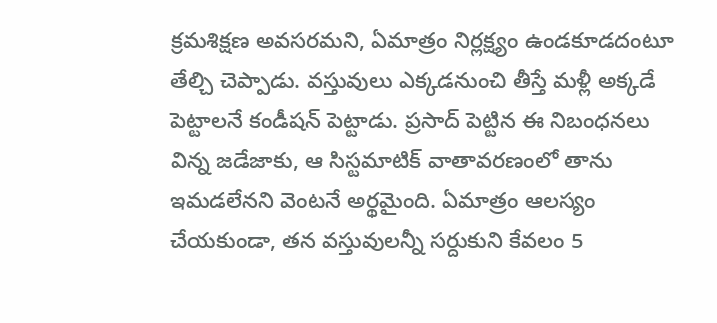క్రమశిక్షణ అవసరమని, ఏమాత్రం నిర్లక్ష్యం ఉండకూడదంటూ తేల్చి చెప్పాడు. వస్తువులు ఎక్కడనుంచి తీస్తే మళ్లీ అక్కడే పెట్టాలనే కండీషన్ పెట్టాడు. ప్రసాద్ పెట్టిన ఈ నిబంధనలు విన్న జడేజాకు, ఆ సిస్టమాటిక్ వాతావరణంలో తాను ఇమడలేనని వెంటనే అర్థమైంది. ఏమాత్రం ఆలస్యం చేయకుండా, తన వస్తువులన్నీ సర్దుకుని కేవలం 5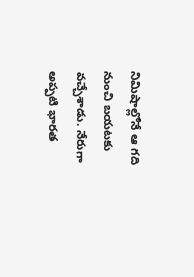నిమిషాల్లోనే ఆ గది నుంచి బయటకు వచ్చేశాడు. నేరుగా అప్పటి భారత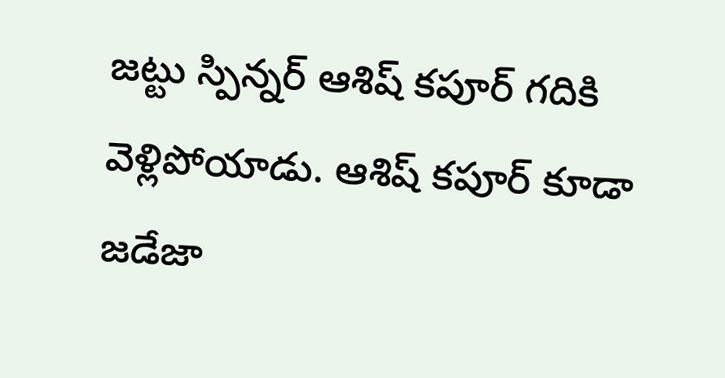జట్టు స్పిన్నర్ ఆశిష్ కపూర్ గదికి వెళ్లిపోయాడు. ఆశిష్ కపూర్ కూడా జడేజా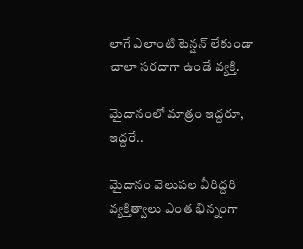లాగే ఎలాంటి టెన్షన్ లేకుండా చాలా సరదాగా ఉండే వ్యక్తి.

మైదానంలో మాత్రం ఇద్దరూ, ఇద్దరే..

మైదానం వెలుపల వీరిద్దరి వ్యక్తిత్వాలు ఎంత భిన్నంగా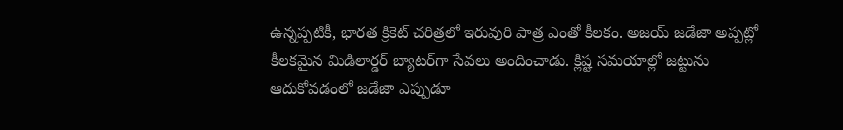ఉన్నప్పటికీ, భారత క్రికెట్ చరిత్రలో ఇరువురి పాత్ర ఎంతో కీలకం. అజయ్ జడేజా అప్పట్లో కీలకమైన మిడిలార్డర్ బ్యాటర్‌గా సేవలు అందించాడు. క్లిష్ట సమయాల్లో జట్టును ఆదుకోవడంలో జడేజా ఎప్పుడూ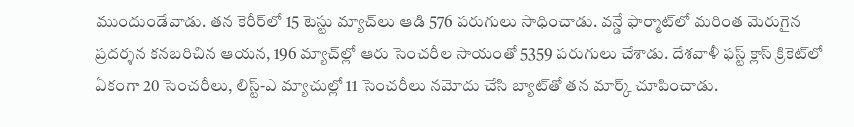ముందుండేవాడు. తన కెరీర్‌లో 15 టెస్టు మ్యాచ్‌లు ఆడి 576 పరుగులు సాధించాడు. వన్డే ఫార్మాట్‌లో మరింత మెరుగైన ప్రదర్శన కనబరిచిన ఆయన, 196 మ్యాచ్‌ల్లో ఆరు సెంచరీల సాయంతో 5359 పరుగులు చేశాడు. దేశవాళీ ఫస్ట్ క్లాస్ క్రికెట్‌లో ఏకంగా 20 సెంచరీలు, లిస్ట్-ఎ మ్యాచుల్లో 11 సెంచరీలు నమోదు చేసి బ్యాట్‌తో తన మార్క్ చూపించాడు.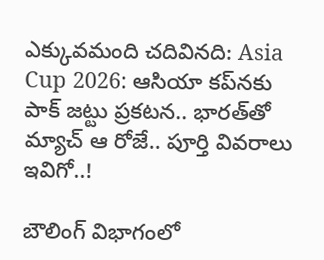ఎక్కువమంది చదివినది: Asia Cup 2026: ఆసియా కప్‌నకు పాక్ జట్టు ప్రకటన.. భారత్‌తో మ్యాచ్ ఆ రోజే.. పూర్తి వివరాలు ఇవిగో..!

బౌలింగ్ విభాగంలో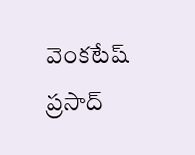వెంకటేష్ ప్రసాద్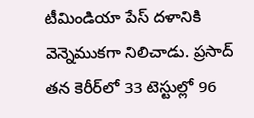టీమిండియా పేస్ దళానికి వెన్నెముకగా నిలిచాడు. ప్రసాద్ తన కెరీర్‌లో 33 టెస్టుల్లో 96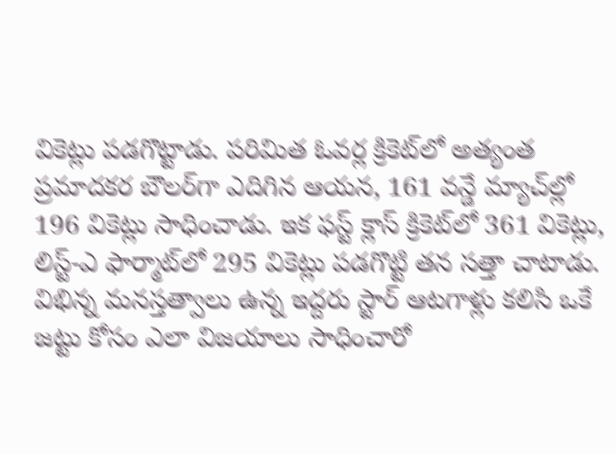వికెట్లు పడగొట్టాడు. పరిమిత ఓవర్ల క్రికెట్‌లో అత్యంత ప్రమాదకర బౌలర్‌గా ఎదిగిన ఆయన, 161 వన్డే మ్యాచ్‌ల్లో 196 వికెట్లు సాధించాడు. ఇక ఫస్ట్ క్లాస్ క్రికెట్‌లో 361 వికెట్లు, లిస్ట్-ఎ ఫార్మాట్‌లో 295 వికెట్లు పడగొట్టి తన సత్తా చాటాడు. విభిన్న మనస్తత్వాలు ఉన్న ఇద్దరు స్టార్ ఆటగాళ్లు కలిసి ఒకే జట్టు కోసం ఎలా విజయాలు సాధించారో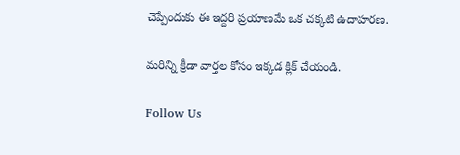చెప్పేందుకు ఈ ఇద్దరి ప్రయాణమే ఒక చక్కటి ఉదాహరణ.

మరిన్ని క్రీడా వార్తల కోసం ఇక్కడ క్లిక్ చేయండి.

Follow Us